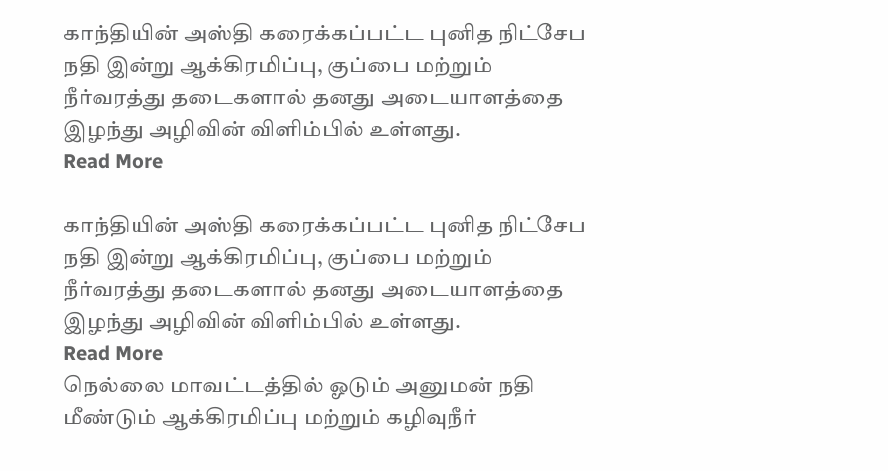காந்தியின் அஸ்தி கரைக்கப்பட்ட புனித நிட்சேப நதி இன்று ஆக்கிரமிப்பு, குப்பை மற்றும் நீர்வரத்து தடைகளால் தனது அடையாளத்தை இழந்து அழிவின் விளிம்பில் உள்ளது.
Read More

காந்தியின் அஸ்தி கரைக்கப்பட்ட புனித நிட்சேப நதி இன்று ஆக்கிரமிப்பு, குப்பை மற்றும் நீர்வரத்து தடைகளால் தனது அடையாளத்தை இழந்து அழிவின் விளிம்பில் உள்ளது.
Read More
நெல்லை மாவட்டத்தில் ஓடும் அனுமன் நதி மீண்டும் ஆக்கிரமிப்பு மற்றும் கழிவுநீர்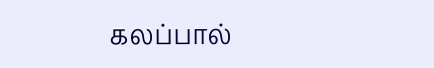கலப்பால்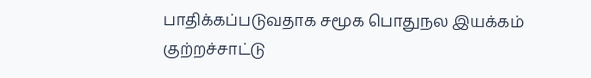பாதிக்கப்படுவதாக சமூக பொதுநல இயக்கம் குற்றச்சாட்டு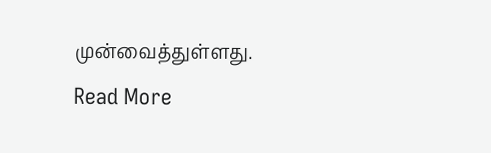முன்வைத்துள்ளது.
Read More